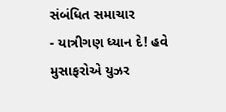સંબંધિત સમાચાર
- યાત્રીગણ ધ્યાન દે! હવે મુસાફરોએ યુઝર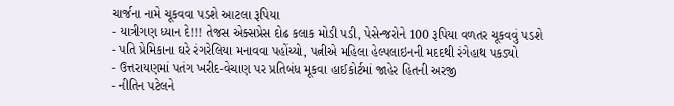ચાર્જના નામે ચૂકવવા પડશે આટલા રૂપિયા
- યાત્રીગણ ધ્યાન દે!!! તેજસ એક્સપ્રેસ દોઢ કલાક મોડી પડી, પેસેન્જરોને 100 રૂપિયા વળતર ચૂકવવું પડશે
- પતિ પ્રેમિકાના ઘરે રંગરેલિયા મનાવવા પહોંચ્યો, પત્નીએ મહિલા હેલ્પલાઇનની મદદથી રંગેહાથ પકડ્યો
- ઉત્તરાયણમાં પતંગ ખરીદ-વેચાણ પર પ્રતિબંધ મૂકવા હાઈકોર્ટમાં જાહેર હિતની અરજી
- નીતિન પટેલને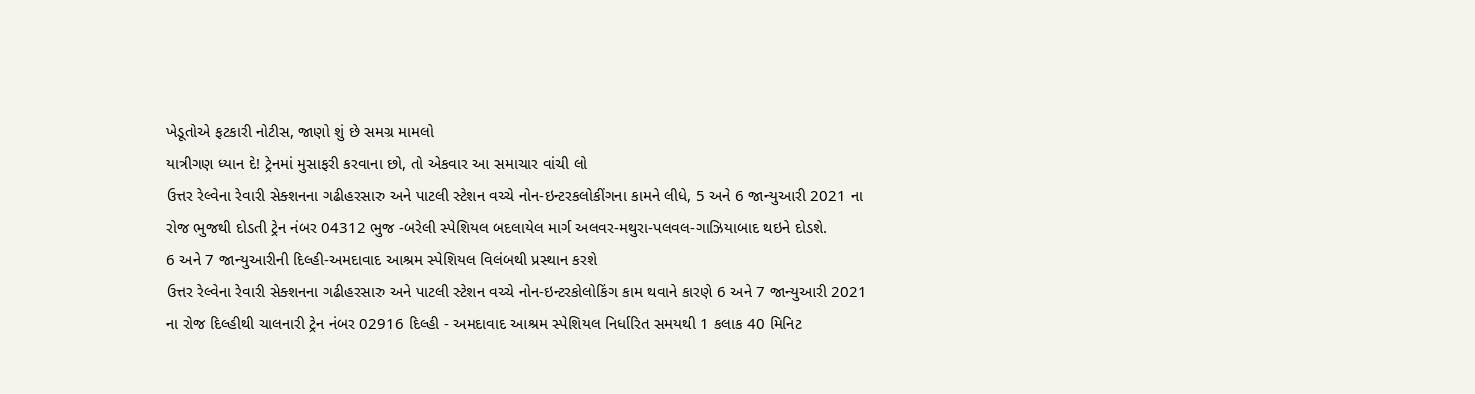ખેડૂતોએ ફટકારી નોટીસ, જાણો શું છે સમગ્ર મામલો
યાત્રીગણ ધ્યાન દે! ટ્રેનમાં મુસાફરી કરવાના છો, તો એકવાર આ સમાચાર વાંચી લો
ઉત્તર રેલ્વેના રેવારી સેક્શનના ગઢીહરસારુ અને પાટલી સ્ટેશન વચ્ચે નોન-ઇન્ટરકલોકીંગના કામને લીધે, 5 અને 6 જાન્યુઆરી 2021 ના રોજ ભુજથી દોડતી ટ્રેન નંબર 04312 ભુજ -બરેલી સ્પેશિયલ બદલાયેલ માર્ગ અલવર-મથુરા-પલવલ-ગાઝિયાબાદ થઇને દોડશે.
6 અને 7 જાન્યુઆરીની દિલ્હી-અમદાવાદ આશ્રમ સ્પેશિયલ વિલંબથી પ્રસ્થાન કરશે
ઉત્તર રેલ્વેના રેવારી સેક્શનના ગઢીહરસારુ અને પાટલી સ્ટેશન વચ્ચે નોન-ઇન્ટરકોલોકિંગ કામ થવાને કારણે 6 અને 7 જાન્યુઆરી 2021 ના રોજ દિલ્હીથી ચાલનારી ટ્રેન નંબર 02916 દિલ્હી - અમદાવાદ આશ્રમ સ્પેશિયલ નિર્ધારિત સમયથી 1 કલાક 40 મિનિટ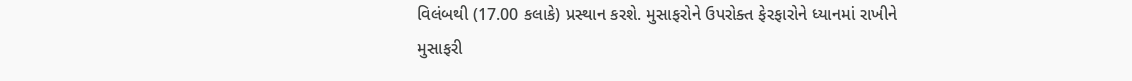વિલંબથી (17.00 કલાકે) પ્રસ્થાન કરશે. મુસાફરોને ઉપરોક્ત ફેરફારોને ધ્યાનમાં રાખીને મુસાફરી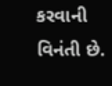કરવાની વિનંતી છે.